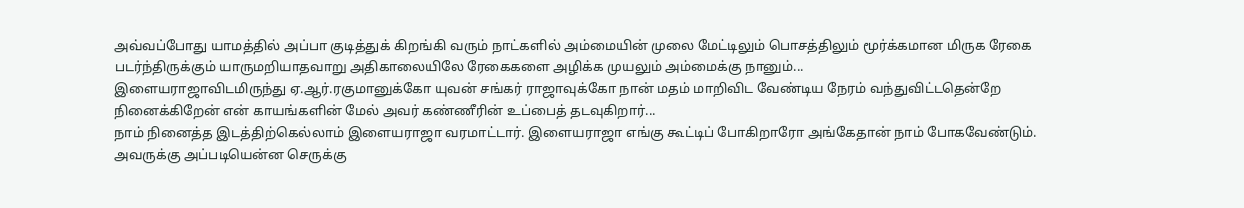அவ்வப்போது யாமத்தில் அப்பா குடித்துக் கிறங்கி வரும் நாட்களில் அம்மையின் முலை மேட்டிலும் பொசத்திலும் மூர்க்கமான மிருக ரேகை படர்ந்திருக்கும் யாருமறியாதவாறு அதிகாலையிலே ரேகைகளை அழிக்க முயலும் அம்மைக்கு நானும்...
இளையராஜாவிடமிருந்து ஏ.ஆர்.ரகுமானுக்கோ யுவன் சங்கர் ராஜாவுக்கோ நான் மதம் மாறிவிட வேண்டிய நேரம் வந்துவிட்டதென்றே நினைக்கிறேன் என் காயங்களின் மேல் அவர் கண்ணீரின் உப்பைத் தடவுகிறார்...
நாம் நினைத்த இடத்திற்கெல்லாம் இளையராஜா வரமாட்டார். இளையராஜா எங்கு கூட்டிப் போகிறாரோ அங்கேதான் நாம் போகவேண்டும். அவருக்கு அப்படியென்ன செருக்கு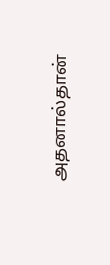அதனால்தான்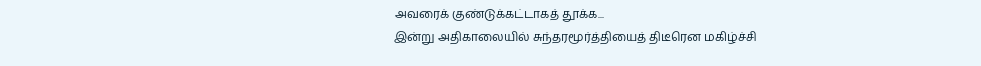அவரைக் குண்டுக்கட்டாகத் தூக்க...
இன்று அதிகாலையில் சுந்தரமூர்த்தியைத் திடீரென மகிழ்ச்சி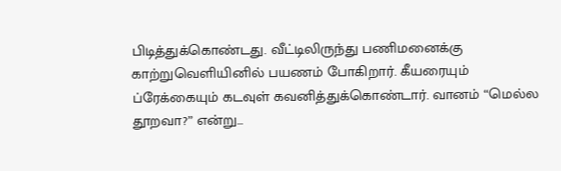பிடித்துக்கொண்டது. வீட்டிலிருந்து பணிமனைக்கு காற்றுவெளியினில் பயணம் போகிறார். கீயரையும் ப்ரேக்கையும் கடவுள் கவனித்துக்கொண்டார். வானம் “மெல்ல தூறவா?” என்று...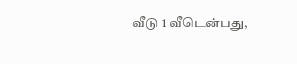வீடு 1 வீடென்பது,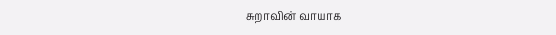சுறாவின் வாயாக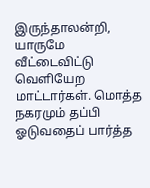இருந்தாலன்றி, யாருமே வீட்டைவிட்டு வெளியேற மாட்டார்கள். மொத்த நகரமும் தப்பி ஓடுவதைப் பார்த்த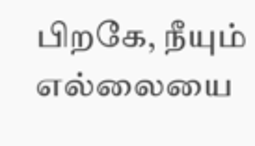பிறகே, நீயும் எல்லையை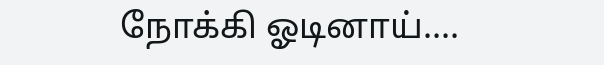நோக்கி ஓடினாய்....